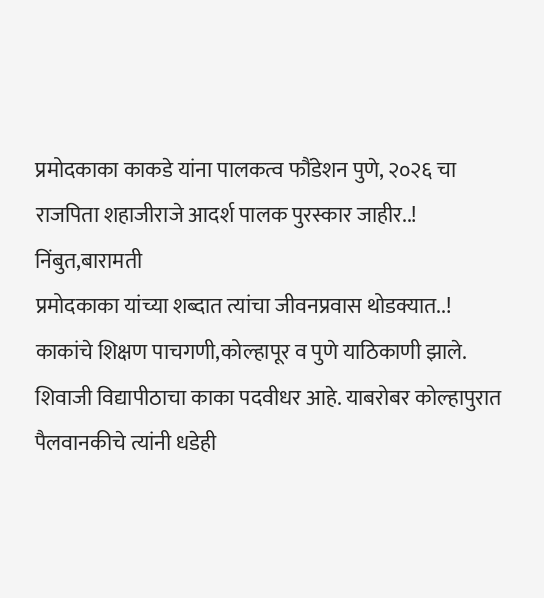प्रमोदकाका काकडे यांना पालकत्व फौंडेशन पुणे, २०२६ चा राजपिता शहाजीराजे आदर्श पालक पुरस्कार जाहीर..!
निंबुत,बारामती
प्रमोदकाका यांच्या शब्दात त्यांचा जीवनप्रवास थोडक्यात..!
काकांचे शिक्षण पाचगणी,कोल्हापूर व पुणे याठिकाणी झाले. शिवाजी विद्यापीठाचा काका पदवीधर आहे. याबरोबर कोल्हापुरात पैलवानकीचे त्यांनी धडेही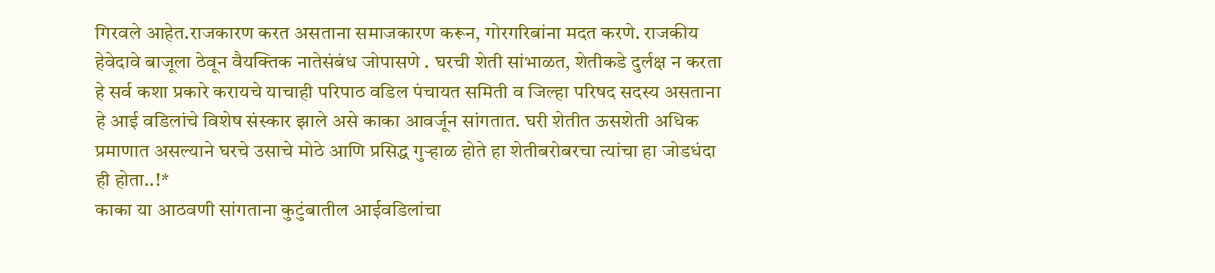गिरवले आहेत.राजकारण करत असताना समाजकारण करून, गोरगरिबांना मदत करणे. राजकीय हेवेदावे बाजूला ठेवून वैयक्तिक नातेसंबंध जोपासणे . घरची शेती सांभाळत, शेतीकडे दुर्लक्ष न करता हे सर्व कशा प्रकारे करायचे याचाही परिपाठ वडिल पंचायत समिती व जिल्हा परिषद सदस्य असताना हे आई वडिलांचे विशेष संस्कार झाले असे काका आवर्जून सांगतात. घरी शेतीत ऊसशेती अधिक प्रमाणात असल्याने घरचे उसाचे मोठे आणि प्रसिद्ध गुऱ्हाळ होते हा शेतीबरोबरचा त्यांचा हा जोडधंदा ही होता..!*
काका या आठवणी सांगताना कुटुंबातील आईवडिलांचा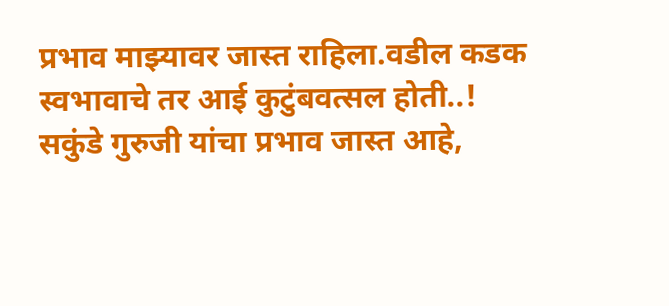प्रभाव माझ्यावर जास्त राहिला.वडील कडक स्वभावाचे तर आई कुटुंबवत्सल होती..! सकुंडे गुरुजी यांचा प्रभाव जास्त आहे,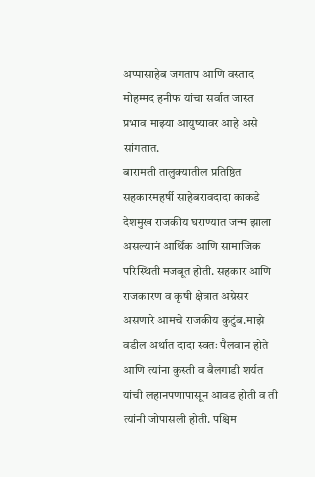अप्पासाहेब जगताप आणि वस्ताद मोहम्मद हनीफ यांचा सर्वात जास्त प्रभाव माझ्या आयुष्यावर आहे असे सांगतात.
बारामती तालुक्यातील प्रतिष्ठित सहकारमहर्षी साहेबरावदादा काकडे देशमुख राजकीय घराण्यात जन्म झाला असल्यानं आर्थिक आणि सामाजिक परिस्थिती मजबूत होती. सहकार आणि राजकारण व कृषी क्षेत्रात अग्रेसर असणारे आमचे राजकीय कुटुंब.माझे वडील अर्थात दादा स्वतः पैलवान होते आणि त्यांना कुस्ती व बैलगाडी शर्यत यांची लहानपणापासून आवड होती व ती त्यांनी जोपासली होती. पश्चिम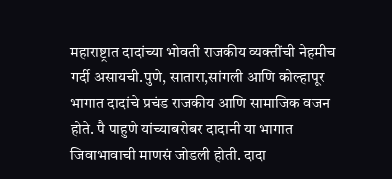महाराष्ट्रात दादांच्या भोवती राजकीय व्यक्तींची नेहमीच गर्दी असायची.पुणे, सातारा,सांगली आणि कोल्हापूर भागात दादांचे प्रचंड राजकीय आणि सामाजिक वजन होते. पै पाहुणे यांच्याबरोबर दादानी या भागात जिवाभावाची माणसं जोडली होती. दादा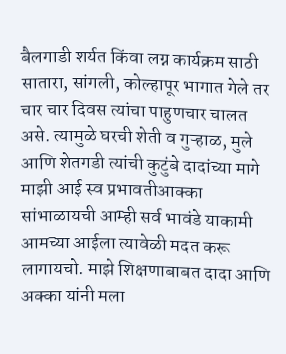बैलगाडी शर्यत किंवा लग्न कार्यक्रम साठी सातारा, सांगली, कोल्हापूर भागात गेले तर चार चार दिवस त्यांचा पाहुणचार चालत असे. त्यामुळे घरची शेती व गुऱ्हाळ, मुले आणि शेतगडी त्यांची कुटुंबे दादांच्या मागे माझी आई स्व प्रभावतीआक्का सांभाळायची आम्ही सर्व भावंडे याकामी आमच्या आईला त्यावेळी मदत करू लागायचो. माझे शिक्षणाबाबत दादा आणि अक्का यांनी मला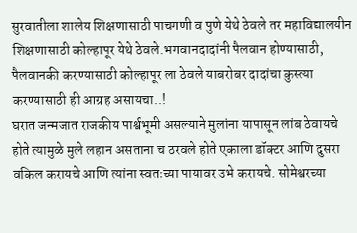सुरवातीला शालेय शिक्षणासाठी पाचगणी व पुणे येथे ठेवले तर महाविद्यालयीन शिक्षणासाठी कोल्हापूर येथे ठेवले.भगवानदादांनी पैलवान होण्यासाठी, पैलवानकी करण्यासाठी कोल्हापूर ला ठेवले याबरोबर दादांचा कुस्त्या करण्यासाठी ही आग्रह असायचा..!
घरात जन्मजात राजकीय पार्श्वभूमी असल्याने मुलांना यापासून लांब ठेवायचे होते त्यामुळे मुले लहान असताना च ठरवले होते एकाला डॉक्टर आणि दुसरा वकिल करायचे आणि त्यांना स्वतःच्या पायावर उभे करायचे. सोमेश्वरच्या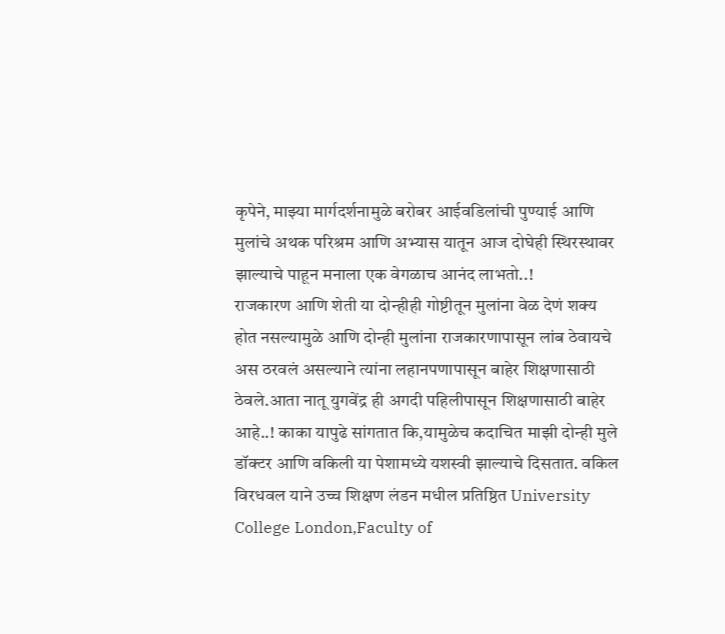कृपेने, माझ्या मार्गदर्शनामुळे बरोबर आईवडिलांची पुण्याई आणि मुलांचे अथक परिश्रम आणि अभ्यास यातून आज दोघेही स्थिरस्थावर झाल्याचे पाहून मनाला एक वेगळाच आनंद लाभतो..!
राजकारण आणि शेती या दोन्हीही गोष्टीतून मुलांना वेळ देणं शक्य होत नसल्यामुळे आणि दोन्ही मुलांना राजकारणापासून लांब ठेवायचे अस ठरवलं असल्याने त्यांना लहानपणापासून बाहेर शिक्षणासाठी ठेवले.आता नातू युगवेंद्र ही अगदी पहिलीपासून शिक्षणासाठी बाहेर आहे..! काका यापुढे सांगतात कि,यामुळेच कदाचित माझी दोन्ही मुले डॉक्टर आणि वकिली या पेशामध्ये यशस्वी झाल्याचे दिसतात. वकिल विरधवल याने उच्च शिक्षण लंडन मधील प्रतिष्ठित University College London,Faculty of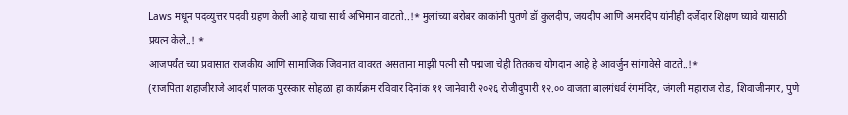Laws मधून पदव्युत्तर पदवी ग्रहण केली आहे याचा सार्थ अभिमान वाटतो..!* मुलांच्या बरोबर काकांनी पुतणे डॉ कुलदीप, जयदीप आणि अमरदिप यांनीही दर्जेदार शिक्षण घ्यावे यासाठी प्रयत्न केले..! *
आजपर्यंत च्या प्रवासात राजकीय आणि सामाजिक जिवनात वावरत असताना माझी पत्नी सौ पद्मजा चेही तितकच योगदान आहे हे आवर्जुन सांगावेसे वाटते..!*
(राजपिता शहाजीराजे आदर्श पालक पुरस्कार सोहळा हा कार्यक्रम रविवार दिनांक ११ जानेवारी २०२६ रोजीदुपारी १२.०० वाजता बालगंधर्व रंगमंदिर, जंगली महाराज रोड, शिवाजीनगर, पुणे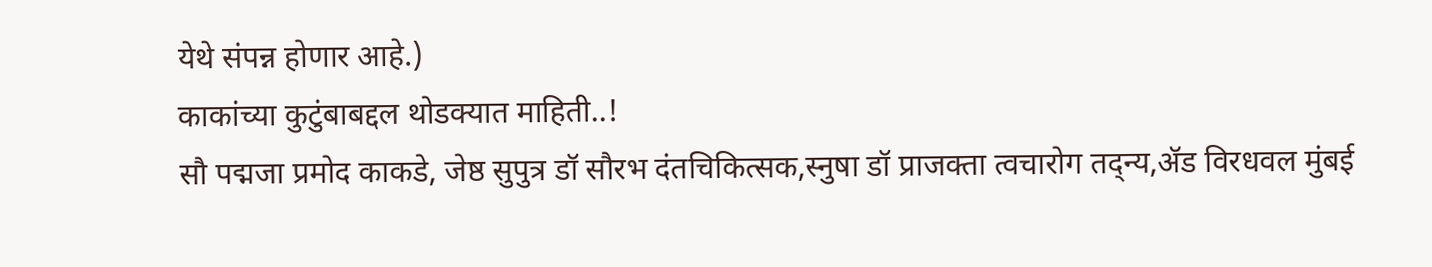येथे संपन्न होणार आहे.)
काकांच्या कुटुंबाबद्दल थोडक्यात माहिती..!
सौ पद्मजा प्रमोद काकडे, जेष्ठ सुपुत्र डॉ सौरभ दंतचिकित्सक,स्नुषा डॉ प्राजक्ता त्वचारोग तद्न्य,ॲड विरधवल मुंबई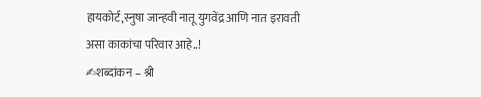हायकोर्ट,स्नुषा जान्हवी नातू युगवेंद्र आणि नात इरावती असा काकांचा परिवार आहे..!
✍शब्दांकन – श्री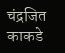चंद्रजित काकडे